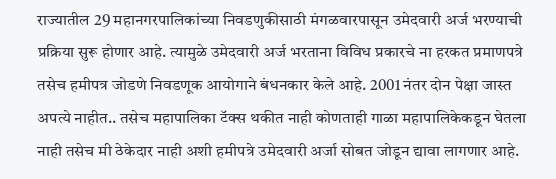राज्यातील 29 महानगरपालिकांच्या निवडणुकीसाठी मंगळवारपासून उमेदवारी अर्ज भरण्याची प्रक्रिया सुरू होणार आहे. त्यामुळे उमेदवारी अर्ज भरताना विविध प्रकारचे ना हरकत प्रमाणपत्रे तसेच हमीपत्र जोडणे निवडणूक आयोगाने बंधनकार केले आहे. 2001 नंतर दोन पेक्षा जास्त अपत्ये नाहीत.. तसेच महापालिका टॅक्स थकीत नाही कोणताही गाळा महापालिकेकडून घेतला नाही तसेच मी ठेकेदार नाही अशी हमीपत्रे उमेदवारी अर्जा सोबत जोडून द्यावा लागणार आहे.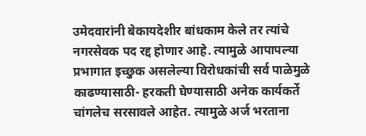उमेदवारांनी बेकायदेशीर बांधकाम केले तर त्यांचे नगरसेवक पद रद्द होणार आहे. त्यामुळे आपापल्या प्रभागात इच्छुक असलेल्या विरोधकांची सर्व पाळेमुळे काढण्यासाठी- हरकती घेण्यासाठी अनेक कार्यकर्ते चांगलेच सरसावले आहेत. त्यामुळे अर्ज भरताना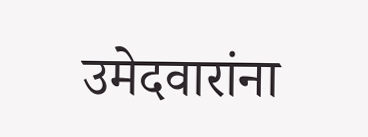उमेदवारांना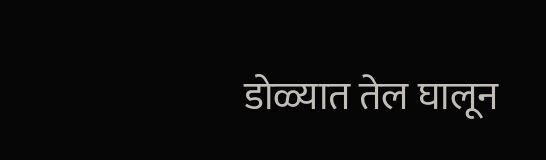डोळ्यात तेल घालून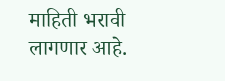माहिती भरावी लागणार आहे.